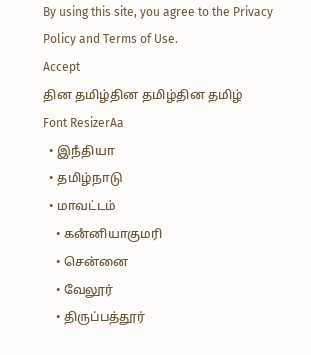By using this site, you agree to the Privacy Policy and Terms of Use.
Accept
தின தமிழ்தின தமிழ்தின தமிழ்
Font ResizerAa
  • இநஂதியா
  • தமிழ்நாடு
  • மாவட்டம்
    • கனஂனியாகுமரி
    • சென்னை
    • வேலூர்
    • திருப்பத்தூர்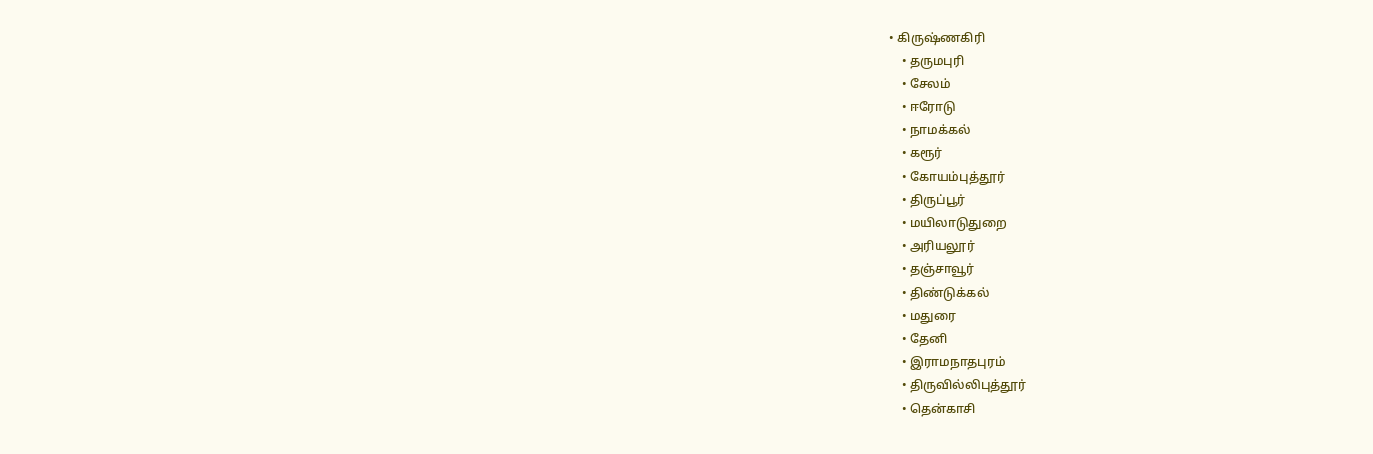• கிருஷ்ணகிரி
    • தருமபுரி
    • சேலம்
    • ஈரோடு
    • நாமக்கல்
    • கரூர்
    • கோயம்புத்தூர்
    • திருப்பூர்
    • மயிலாடுதுறை
    • அரியலூர்
    • தஞ்சாவூர்
    • திண்டுக்கல்
    • மதுரை
    • தேனி
    • இராமநாதபுரம்
    • திருவில்லிபுத்தூர்
    • தென்காசி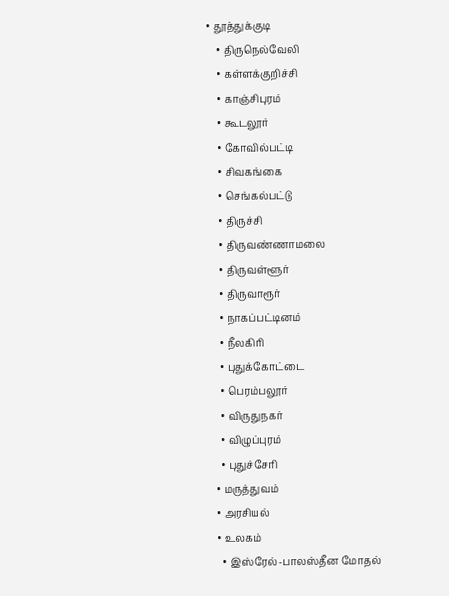• தூத்துக்குடி
    • திருநெல்வேலி
    • கள்ளக்குறிச்சி
    • காஞ்சிபுரம்
    • கூடலூர்
    • கோவில்பட்டி
    • சிவகங்கை
    • செங்கல்பட்டு
    • திருச்சி
    • திருவண்ணாமலை
    • திருவள்ளூர்
    • திருவாரூர்
    • நாகப்பட்டினம்
    • நீலகிரி
    • புதுக்கோட்டை
    • பெரம்பலூர்
    • விருதுநகர்
    • விழுப்புரம்
    • புதுச்சேரி
  • மருத்துவம்
  • அரசியல்
  • உலகம்
    • இஸ்ரேல்-பாலஸ்தீன மோதல்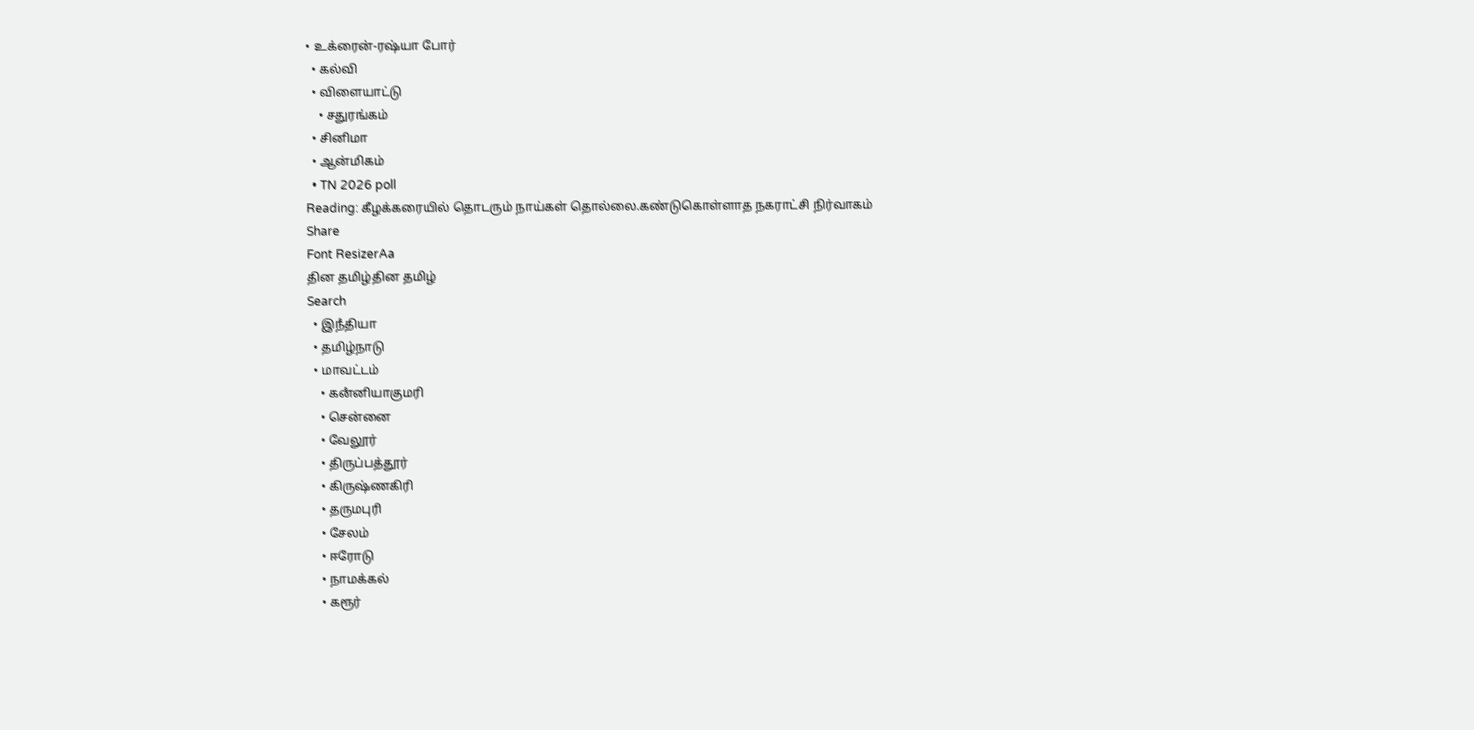• உக்ரைன்-ரஷ்யா போர்
  • கல்வி
  • விளையாட்டு
    • சதுரங்கம்
  • சினிமா
  • ஆன்மிகம்
  • TN 2026 poll
Reading: கீழக்கரையில் தொடரும் நாய்கள் தொல்லை.கண்டுகொள்ளாத நகராட்சி நிர்வாகம்
Share
Font ResizerAa
தின தமிழ்தின தமிழ்
Search
  • இநஂதியா
  • தமிழ்நாடு
  • மாவட்டம்
    • கனஂனியாகுமரி
    • சென்னை
    • வேலூர்
    • திருப்பத்தூர்
    • கிருஷ்ணகிரி
    • தருமபுரி
    • சேலம்
    • ஈரோடு
    • நாமக்கல்
    • கரூர்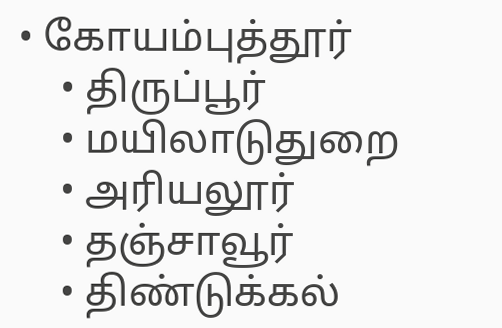• கோயம்புத்தூர்
    • திருப்பூர்
    • மயிலாடுதுறை
    • அரியலூர்
    • தஞ்சாவூர்
    • திண்டுக்கல்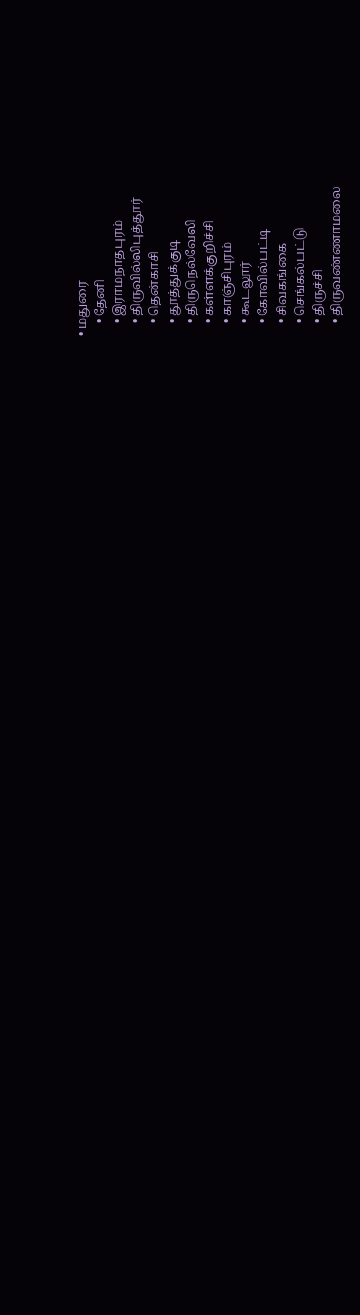• மதுரை
    • தேனி
    • இராமநாதபுரம்
    • திருவில்லிபுத்தூர்
    • தென்காசி
    • தூத்துக்குடி
    • திருநெல்வேலி
    • கள்ளக்குறிச்சி
    • காஞ்சிபுரம்
    • கூடலூர்
    • கோவில்பட்டி
    • சிவகங்கை
    • செங்கல்பட்டு
    • திருச்சி
    • திருவண்ணாமலை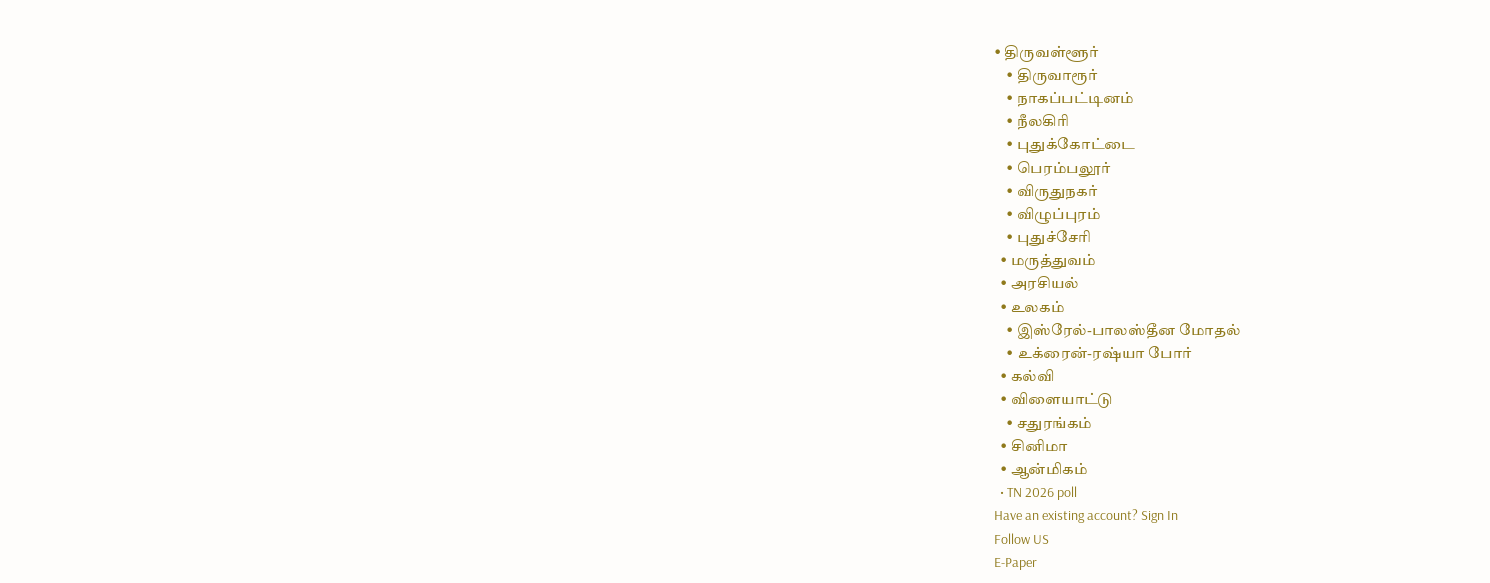• திருவள்ளூர்
    • திருவாரூர்
    • நாகப்பட்டினம்
    • நீலகிரி
    • புதுக்கோட்டை
    • பெரம்பலூர்
    • விருதுநகர்
    • விழுப்புரம்
    • புதுச்சேரி
  • மருத்துவம்
  • அரசியல்
  • உலகம்
    • இஸ்ரேல்-பாலஸ்தீன மோதல்
    • உக்ரைன்-ரஷ்யா போர்
  • கல்வி
  • விளையாட்டு
    • சதுரங்கம்
  • சினிமா
  • ஆன்மிகம்
  • TN 2026 poll
Have an existing account? Sign In
Follow US
E-Paper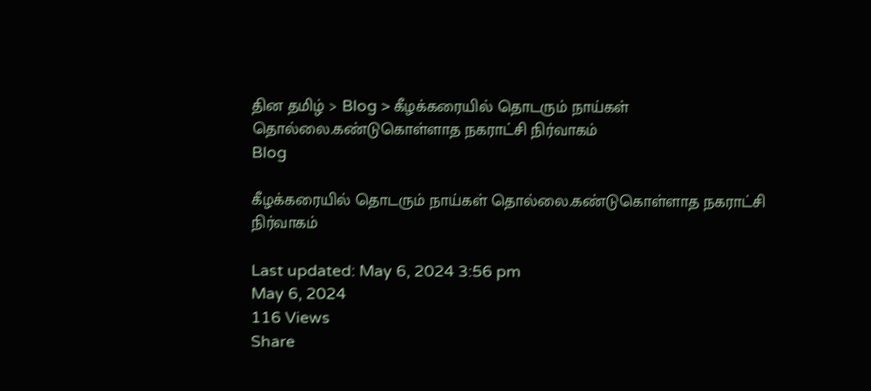தின தமிழ் > Blog > கீழக்கரையில் தொடரும் நாய்கள் தொல்லை.கண்டுகொள்ளாத நகராட்சி நிர்வாகம்
Blog

கீழக்கரையில் தொடரும் நாய்கள் தொல்லை.கண்டுகொள்ளாத நகராட்சி நிர்வாகம்

Last updated: May 6, 2024 3:56 pm
May 6, 2024
116 Views
Share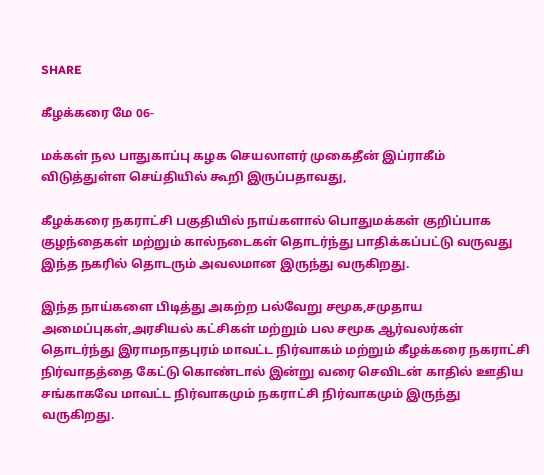SHARE

கீழக்கரை மே 06-

மக்கள் நல பாதுகாப்பு கழக செயலாளர் முகைதீன் இப்ராகீம் விடுத்துள்ள செய்தியில் கூறி இருப்பதாவது,

கீழக்கரை நகராட்சி பகுதியில் நாய்களால் பொதுமக்கள் குறிப்பாக குழந்தைகள் மற்றும் கால்நடைகள் தொடர்ந்து பாதிக்கப்பட்டு வருவது இந்த நகரில் தொடரும் அவலமான இருந்து வருகிறது.

இந்த நாய்களை பிடித்து அகற்ற பல்வேறு சமூக,சமுதாய அமைப்புகள்,அரசியல் கட்சிகள் மற்றும் பல சமூக ஆர்வலர்கள் தொடர்ந்து இராமநாதபுரம் மாவட்ட நிர்வாகம் மற்றும் கீழக்கரை நகராட்சி நிர்வாதத்தை கேட்டு கொண்டால் இன்று வரை செவிடன் காதில் ஊதிய சங்காகவே மாவட்ட நிர்வாகமும் நகராட்சி நிர்வாகமும் இருந்து வருகிறது.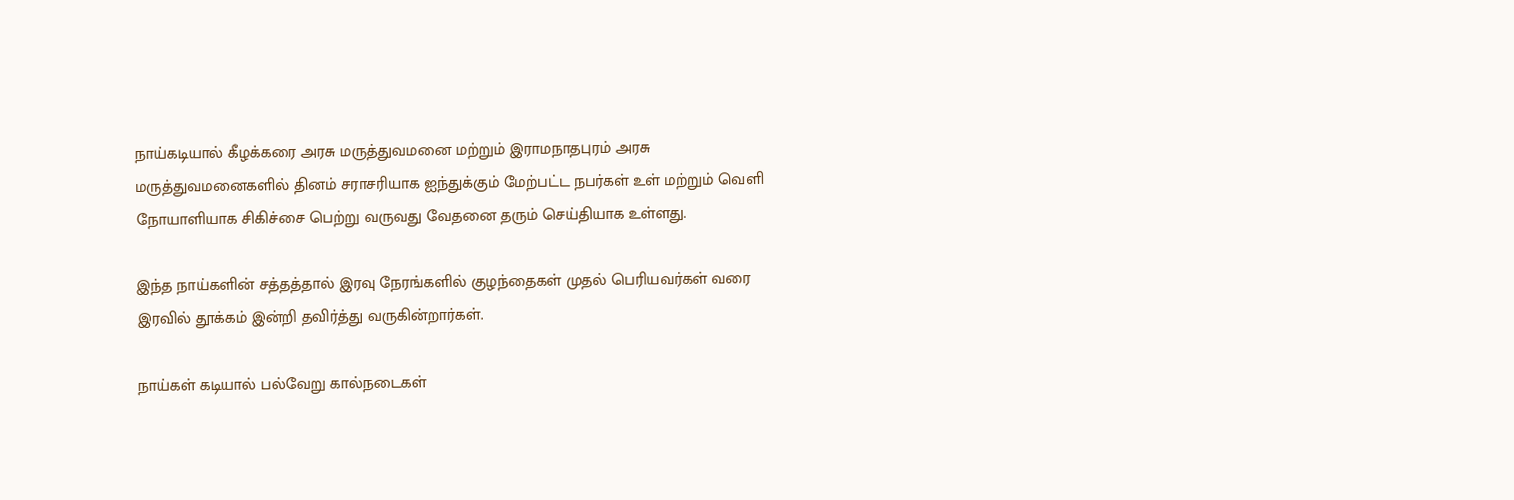நாய்கடியால் கீழக்கரை அரசு மருத்துவமனை மற்றும் இராமநாதபுரம் அரசு மருத்துவமனைகளில் தினம் சராசரியாக ஐந்துக்கும் மேற்பட்ட நபர்கள் உள் மற்றும் வெளி நோயாளியாக சிகிச்சை பெற்று வருவது வேதனை தரும் செய்தியாக உள்ளது.

இந்த நாய்களின் சத்தத்தால் இரவு நேரங்களில் குழந்தைகள் முதல் பெரியவர்கள் வரை இரவில் தூக்கம் இன்றி தவிர்த்து வருகின்றார்கள்.

நாய்கள் கடியால் பல்வேறு கால்நடைகள்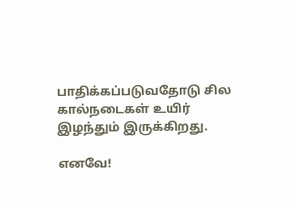பாதிக்கப்படுவதோடு சில கால்நடைகள் உயிர் இழந்தும் இருக்கிறது.

எனவே!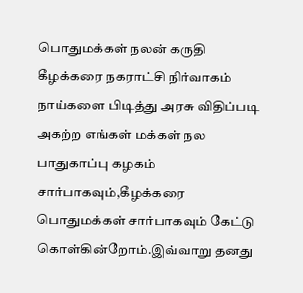பொதுமக்கள் நலன் கருதி கீழக்கரை நகராட்சி நிர்வாகம் நாய்களை பிடித்து அரசு விதிப்படி அகற்ற எங்கள் மக்கள் நல பாதுகாப்பு கழகம் சார்பாகவும்,கீழக்கரை பொதுமக்கள் சார்பாகவும் கேட்டு கொள்கின்றோம்.இவ்வாறு தனது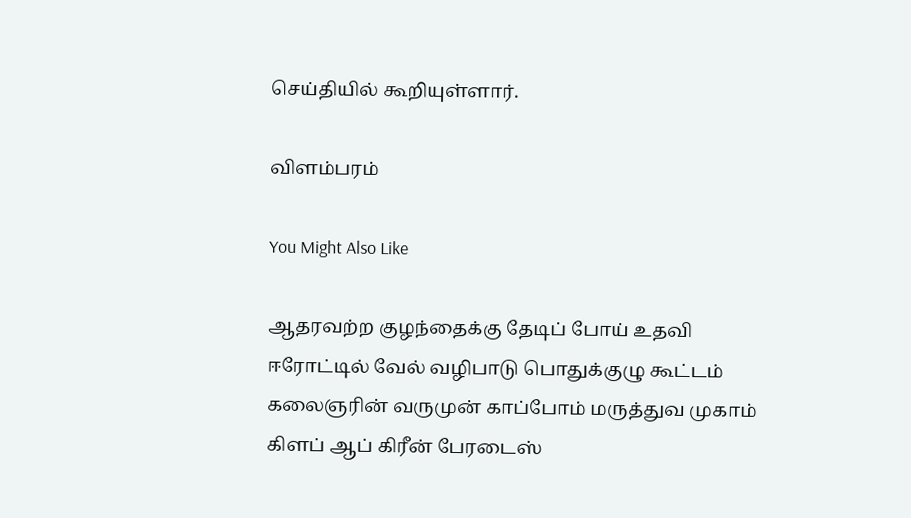செய்தியில் கூறியுள்ளார்.

விளம்பரம்

You Might Also Like

ஆதரவற்ற குழந்தைக்கு தேடிப் போய் உதவி
ஈரோட்டில் வேல் வழிபாடு பொதுக்குழு கூட்டம்
கலைஞரின் வருமுன் காப்போம் மருத்துவ முகாம்
கிளப் ஆப் கிரீன் பேரடைஸ்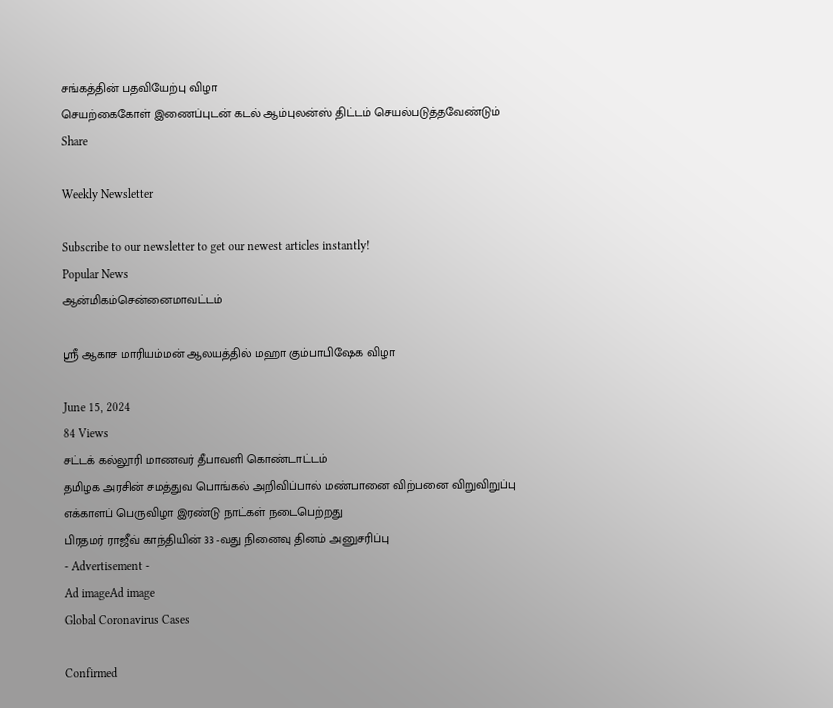சங்கத்தின் பதவியேற்பு விழா
செயற்கைகோள் இணைப்புடன் கடல் ஆம்புலன்ஸ் திட்டம் செயல்படுத்தவேண்டும்
Share

Weekly Newsletter

Subscribe to our newsletter to get our newest articles instantly!
Popular News
ஆன்மிகம்சென்னைமாவட்டம்

ஸ்ரீ ஆகாச மாரியம்மன் ஆலயத்தில் மஹா கும்பாபிஷேக விழா

June 15, 2024
84 Views
சட்டக் கல்லூரி மாணவர் தீபாவளி கொண்டாட்டம்
தமிழக அரசின் சமத்துவ பொங்கல் அறிவிப்பால் மண்பானை விற்பனை விறுவிறுப்பு
எக்காளப் பெருவிழா இரண்டு நாட்கள் நடைபெற்றது
பிரதமர் ராஜீவ் காந்தியின் 33 -வது நினைவு தினம் அனுசரிப்பு
- Advertisement -
Ad imageAd image
Global Coronavirus Cases

Confirmed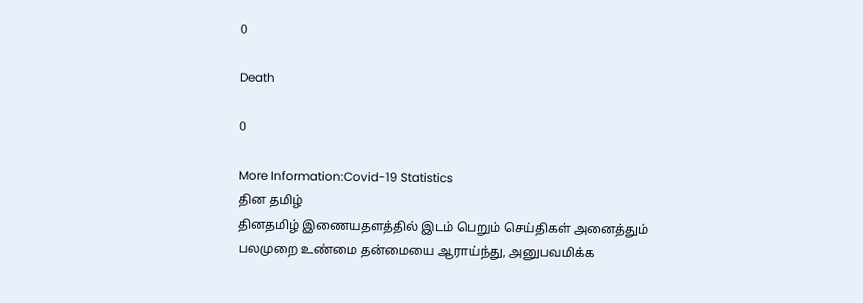0

Death

0

More Information:Covid-19 Statistics
தின தமிழ்
தினதமிழ் இணையதளத்தில் இடம் பெறும் செய்திகள் அனைத்தும் பலமுறை உண்மை தன்மையை ஆராய்ந்து, அனுபவமிக்க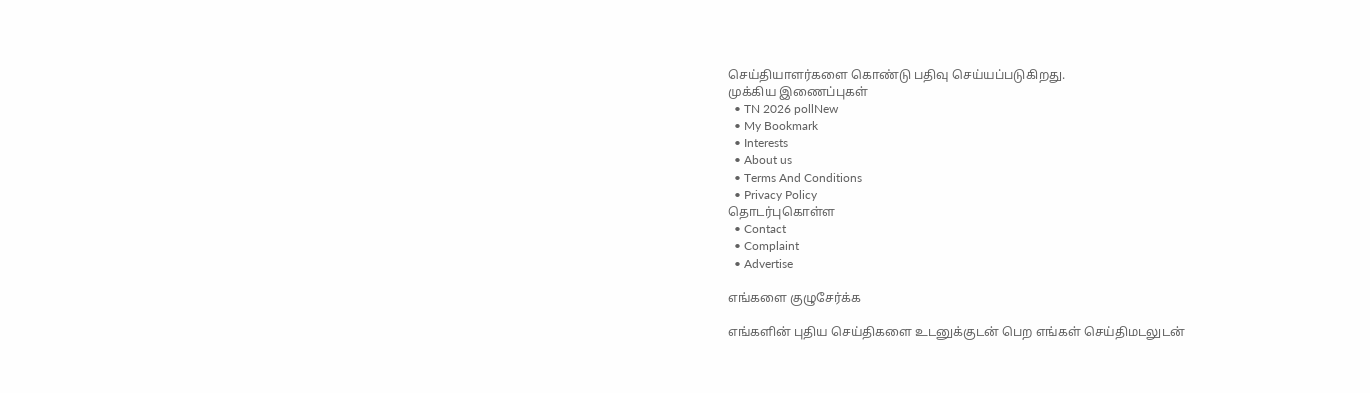செய்தியாளர்களை கொண்டு பதிவு செய்யப்படுகிறது.
முக்கிய இணைப்புகள்
  • TN 2026 pollNew
  • My Bookmark
  • Interests
  • About us
  • Terms And Conditions
  • Privacy Policy
தொடர்புகொள்ள
  • Contact
  • Complaint
  • Advertise

எங்களை குழுசேர்க்க

எங்களின் புதிய செய்திகளை உடனுக்குடன் பெற எங்கள் செய்திமடலுடன்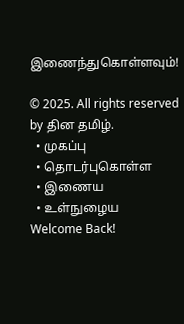இணைந்துகொள்ளவும்!

© 2025. All rights reserved by தின தமிழ்.
  • முகப்பு
  • தொடர்புகொள்ள
  • இணைய
  • உள்நுழைய
Welcome Back!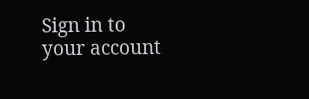Sign in to your account